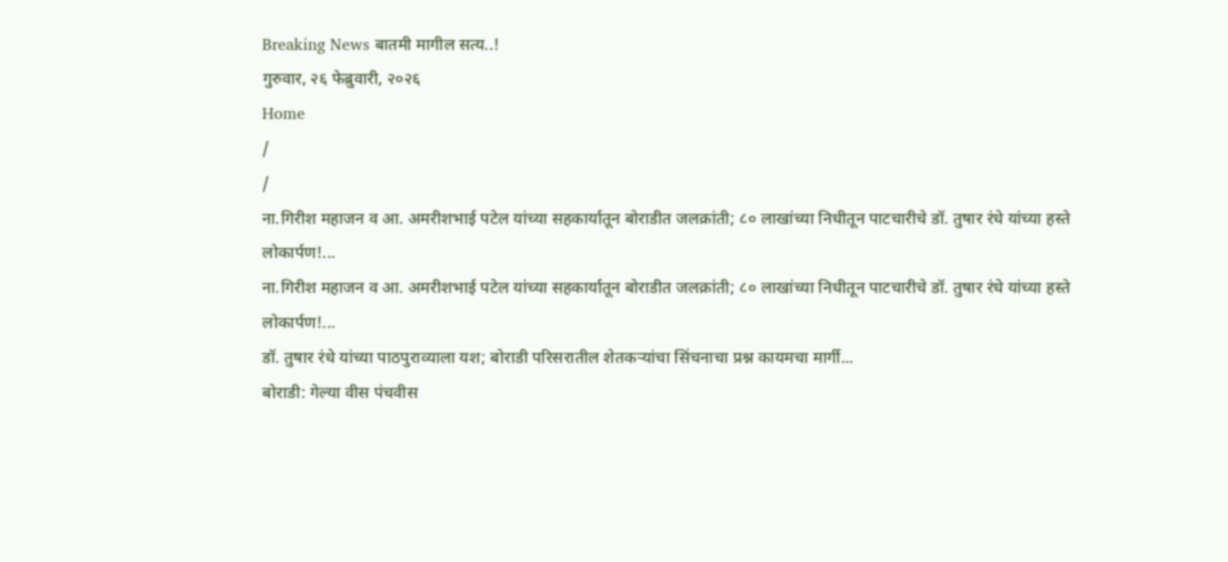Breaking News बातमी मागील सत्य..!
गुरुवार, २६ फेब्रुवारी, २०२६
Home
/
/
ना.गिरीश महाजन व आ. अमरीशभाई पटेल यांच्या सहकार्यातून बोराडीत जलक्रांती; ८० लाखांच्या निधीतून पाटचारीचे डॉ. तुषार रंधे यांच्या हस्ते लोकार्पण!...
ना.गिरीश महाजन व आ. अमरीशभाई पटेल यांच्या सहकार्यातून बोराडीत जलक्रांती; ८० लाखांच्या निधीतून पाटचारीचे डॉ. तुषार रंधे यांच्या हस्ते लोकार्पण!...
डॉ. तुषार रंधे यांच्या पाठपुराव्याला यश; बोराडी परिसरातील शेतकऱ्यांचा सिंचनाचा प्रश्न कायमचा मार्गी...
बोराडी: गेल्या वीस पंचवीस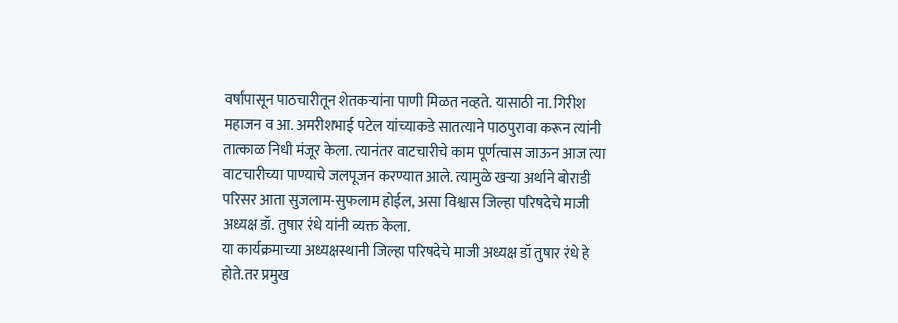वर्षांपासून पाठचारीतून शेतकऱ्यांना पाणी मिळत नव्हते. यासाठी ना. गिरीश महाजन व आ. अमरीशभाई पटेल यांच्याकडे सातत्याने पाठपुरावा करून त्यांनी तात्काळ निधी मंजूर केला. त्यानंतर वाटचारीचे काम पूर्णत्वास जाऊन आज त्या वाटचारीच्या पाण्याचे जलपूजन करण्यात आले. त्यामुळे खऱ्या अर्थाने बोराडी परिसर आता सुजलाम-सुफलाम होईल, असा विश्वास जिल्हा परिषदेचे माजी अध्यक्ष डॉ. तुषार रंधे यांनी व्यक्त केला.
या कार्यक्रमाच्या अध्यक्षस्थानी जिल्हा परिषदेचे माजी अध्यक्ष डॉ तुषार रंधे हे होते.तर प्रमुख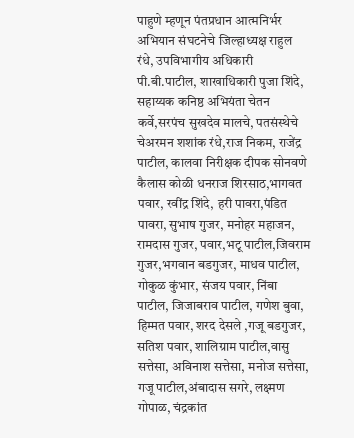पाहुणे म्हणून पंतप्रधान आत्मनिर्भर अभियान संघटनेचे जिल्हाध्यक्ष राहुल रंधे, उपविभागीय अधिकारी पी.बी.पाटील, शाखाधिकारी पुजा शिंदे, सहाय्यक कनिष्ठ अभियंता चेतन कर्वे,सरपंच सुखदेव मालचे, पतसंस्थेचे चेअरमन शशांक रंधे,राज निकम, राजेंद्र पाटील, कालवा निरीक्षक दीपक सोनवणे कैलास कोळी धनराज शिरसाठ,भागवत पवार, रवींद्र शिंदे, हरी पावरा,पंडित पावरा, सुभाष गुजर, मनोहर महाजन, रामदास गुजर, पवार,भटू पाटील,जिवराम गुजर,भगवान बडगुजर, माधव पाटील, गोकुळ कुंभार, संजय पवार, निंबा पाटील, जिजाबराव पाटील, गणेश बुवा, हिम्मत पवार, शरद देसले ,गजू बडगुजर, सतिश पवार, शालिग्राम पाटील,वासु सत्तेसा, अविनाश सत्तेसा, मनोज सत्तेसा, गजू पाटील,अंबादास सगरे, लक्ष्मण गोपाळ, चंद्रकांत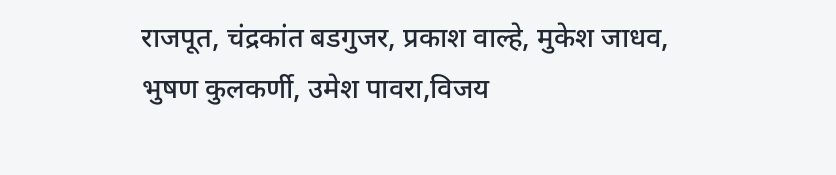राजपूत, चंद्रकांत बडगुजर, प्रकाश वाल्हे, मुकेश जाधव, भुषण कुलकर्णी, उमेश पावरा,विजय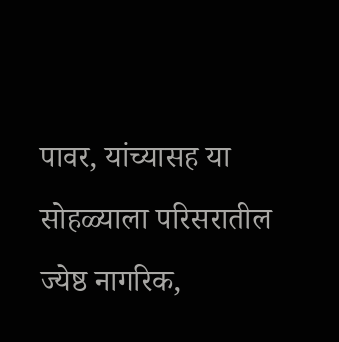पावर, यांच्यासह या सोहळ्याला परिसरातील ज्येष्ठ नागरिक,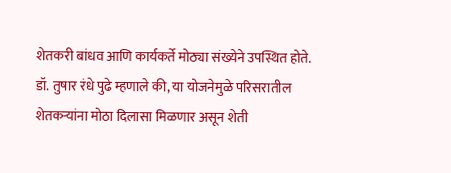शेतकरी बांधव आणि कार्यकर्ते मोठ्या संख्येने उपस्थित होते.
डॉ. तुषार रंधे पुढे म्हणाले की, या योजनेमुळे परिसरातील शेतकऱ्यांना मोठा दिलासा मिळणार असून शेती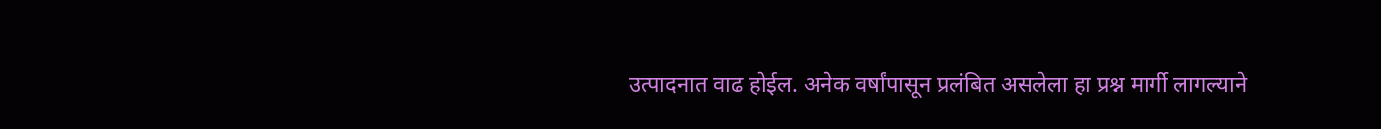उत्पादनात वाढ होईल. अनेक वर्षांपासून प्रलंबित असलेला हा प्रश्न मार्गी लागल्याने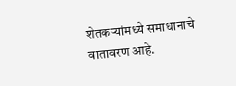शेतकऱ्यांमध्ये समाधानाचे वातावरण आहे.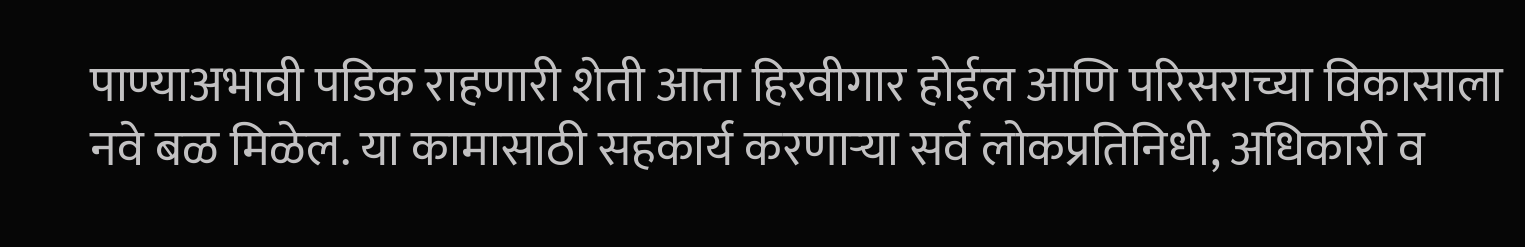पाण्याअभावी पडिक राहणारी शेती आता हिरवीगार होईल आणि परिसराच्या विकासाला नवे बळ मिळेल. या कामासाठी सहकार्य करणाऱ्या सर्व लोकप्रतिनिधी, अधिकारी व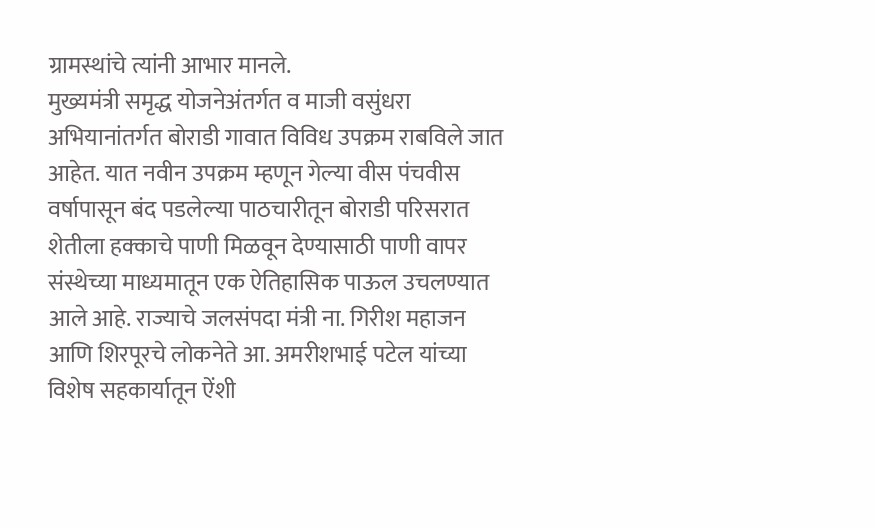ग्रामस्थांचे त्यांनी आभार मानले.
मुख्यमंत्री समृद्ध योजनेअंतर्गत व माजी वसुंधरा अभियानांतर्गत बोराडी गावात विविध उपक्रम राबविले जात आहेत. यात नवीन उपक्रम म्हणून गेल्या वीस पंचवीस वर्षापासून बंद पडलेल्या पाठचारीतून बोराडी परिसरात शेतीला हक्काचे पाणी मिळवून देण्यासाठी पाणी वापर संस्थेच्या माध्यमातून एक ऐतिहासिक पाऊल उचलण्यात आले आहे. राज्याचे जलसंपदा मंत्री ना. गिरीश महाजन आणि शिरपूरचे लोकनेते आ. अमरीशभाई पटेल यांच्या विशेष सहकार्यातून ऐंशी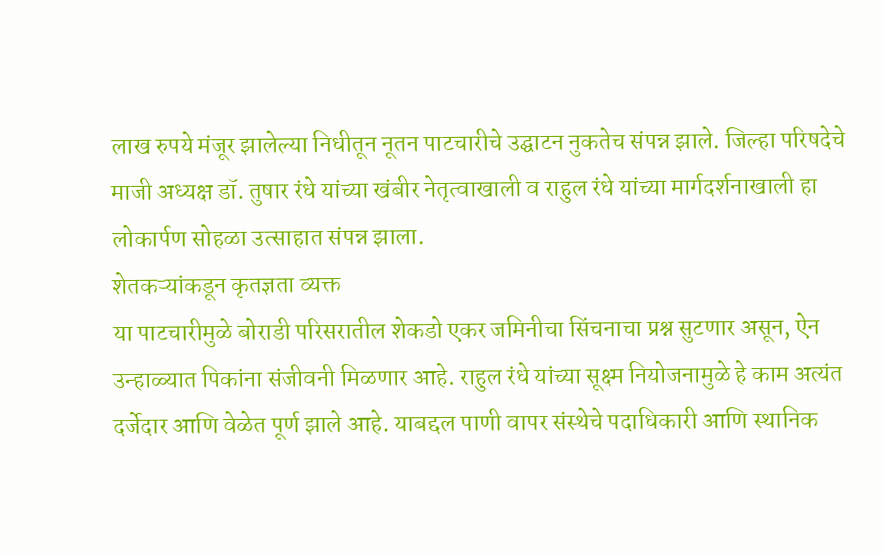लाख रुपये मंजूर झालेल्या निधीतून नूतन पाटचारीचे उद्घाटन नुकतेच संपन्न झाले. जिल्हा परिषदेचे माजी अध्यक्ष डॉ. तुषार रंधे यांच्या खंबीर नेतृत्वाखाली व राहुल रंधे यांच्या मार्गदर्शनाखाली हा लोकार्पण सोहळा उत्साहात संपन्न झाला.
शेतकऱ्यांकडून कृतज्ञता व्यक्त
या पाटचारीमुळे बोराडी परिसरातील शेकडो एकर जमिनीचा सिंचनाचा प्रश्न सुटणार असून, ऐन उन्हाळ्यात पिकांना संजीवनी मिळणार आहे. राहुल रंधे यांच्या सूक्ष्म नियोजनामुळे हे काम अत्यंत दर्जेदार आणि वेळेत पूर्ण झाले आहे. याबद्दल पाणी वापर संस्थेचे पदाधिकारी आणि स्थानिक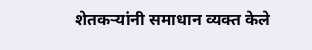शेतकऱ्यांनी समाधान व्यक्त केले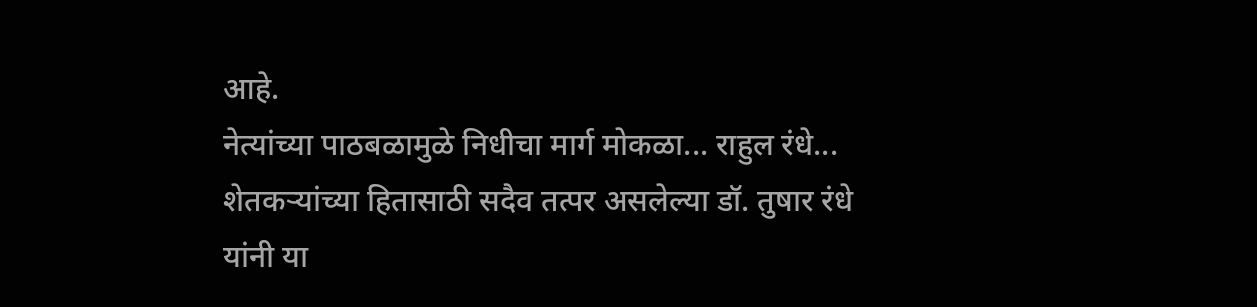आहे.
नेत्यांच्या पाठबळामुळे निधीचा मार्ग मोकळा... राहुल रंधे...
शेतकऱ्यांच्या हितासाठी सदैव तत्पर असलेल्या डॉ. तुषार रंधे यांनी या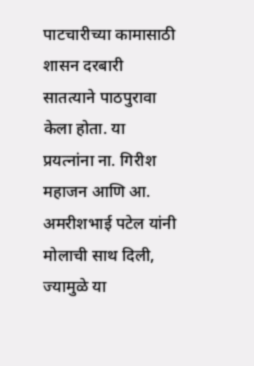पाटचारीच्या कामासाठी शासन दरबारी सातत्याने पाठपुरावा केला होता. या प्रयत्नांना ना. गिरीश महाजन आणि आ. अमरीशभाई पटेल यांनी मोलाची साथ दिली, ज्यामुळे या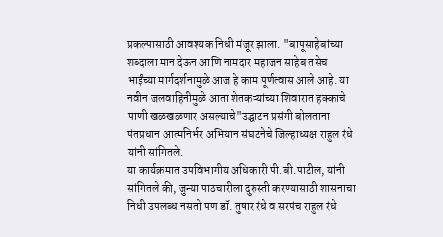प्रकल्पासाठी आवश्यक निधी मंजूर झाला. "बापूसाहेबांच्या शब्दाला मान देऊन आणि नामदार महाजन साहेब तसेच भाईंच्या मार्गदर्शनामुळे आज हे काम पूर्णत्वास आले आहे. या नवीन जलवाहिनीमुळे आता शेतकऱ्यांच्या शिवारात हक्काचे पाणी खळखळणार असल्याचे"उद्घाटन प्रसंगी बोलताना पंतप्रधान आत्मनिर्भर अभियान संघटनेचे जिल्हाध्यक्ष राहुल रंधे यांनी सांगितले.
या कार्यक्रमात उपविभागीय अधिकारी पी.बी.पाटील, यांनी सांगितले की, जुन्या पाठचारीला दुरुस्ती करण्यासाठी शासनाचा निधी उपलब्ध नसतो पण डॉ. तुषार रंधे व सरपंच राहुल रंधे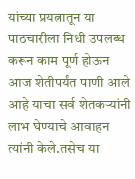यांच्या प्रयत्नातून या पाठचारीला निधी उपलब्ध करून काम पूर्ण होऊन आज शेतीपर्यंत पाणी आले आहे याचा सर्व शेतकऱ्यांनी लाभ घेण्याचे आवाहन त्यांनी केले.तसेच या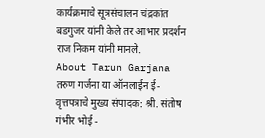कार्यक्रमाचे सूत्रसंचालन चंद्रकांत बडगुजर यांनी केले तर आभार प्रदर्शन राज निकम यांनी मानले.
About Tarun Garjana
तरुण गर्जना या ऑनलाईन ई-वृत्तपत्राचे मुख्य संपादक: श्री. संतोष गंभीर भोई -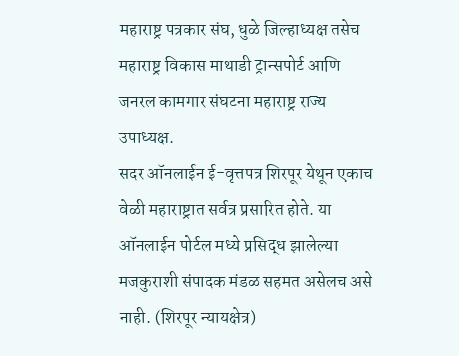महाराष्ट्र पत्रकार संघ, धुळे जिल्हाध्यक्ष तसेच महाराष्ट्र विकास माथाडी ट्रान्सपोर्ट आणि जनरल कामगार संघटना महाराष्ट्र राज्य उपाध्यक्ष.
सदर ऑनलाईन ई-वृत्तपत्र शिरपूर येथून एकाच वेळी महाराष्ट्रात सर्वत्र प्रसारित होते. या ऑनलाईन पोर्टल मध्ये प्रसिद्ध झालेल्या मजकुराशी संपादक मंडळ सहमत असेलच असे नाही. (शिरपूर न्यायक्षेत्र)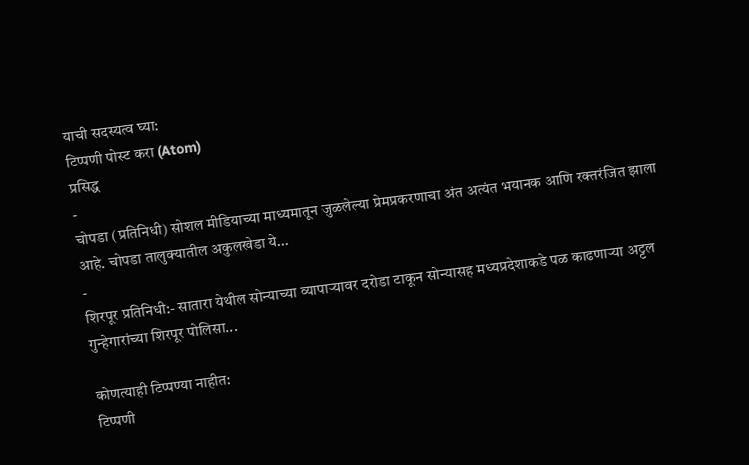याची सदस्यत्व घ्या:
टिप्पणी पोस्ट करा (Atom)
प्रसिद्ध
-
चोपडा (प्रतिनिधी) सोशल मीडियाच्या माध्यमातून जुळलेल्या प्रेमप्रकरणाचा अंत अत्यंत भयानक आणि रक्तरंजित झाला आहे. चोपडा तालुक्यातील अकुलखेडा ये...
-
शिरपूर प्रतिनिधी:- सातारा येथील सोन्याच्या व्यापाऱ्यावर दरोडा टाकून सोन्यासह मध्यप्रदेशाकडे पळ काढणाऱ्या अट्टल गुन्हेगारांच्या शिरपूर पोलिसा...

कोणत्याही टिप्पण्या नाहीत:
टिप्पणी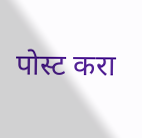पोस्ट करा